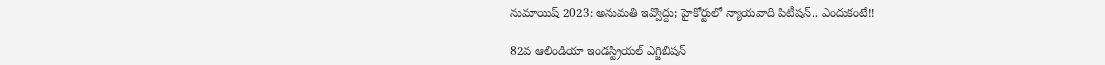నుమాయిష్ 2023: అనుమతి ఇవ్వొద్దు; హైకోర్టులో న్యాయవాది పిటీషన్.. ఎందుకంటే!!

82వ ఆలిండియా ఇండస్ట్రియల్ ఎగ్జిబిషన్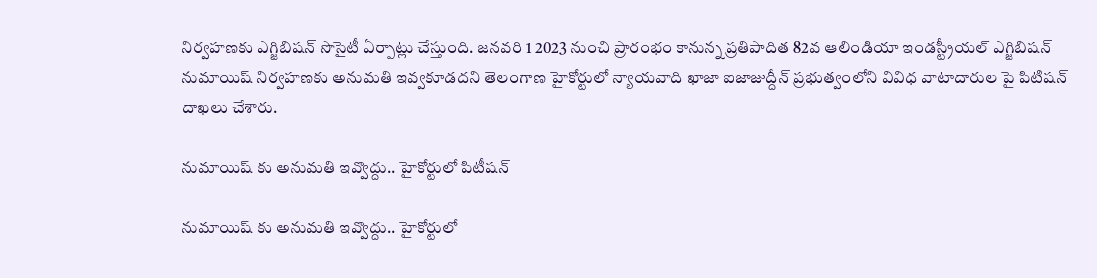నిర్వహణకు ఎగ్జిబిషన్ సొసైటీ ఏర్పాట్లు చేస్తుంది. జనవరి 1 2023 నుంచి ప్రారంభం కానున్న ప్రతిపాదిత 82వ ఆలిండియా ఇండస్ట్రీయల్ ఎగ్జిబిషన్ నుమాయిష్ నిర్వహణకు అనుమతి ఇవ్వకూడదని తెలంగాణ హైకోర్టులో న్యాయవాది ఖాజా ఐజాజుద్దీన్ ప్రభుత్వంలోని వివిధ వాటాదారుల పై పిటిషన్ దాఖలు చేశారు.

నుమాయిష్ కు అనుమతి ఇవ్వొద్దు.. హైకోర్టులో పిటీషన్

నుమాయిష్ కు అనుమతి ఇవ్వొద్దు.. హైకోర్టులో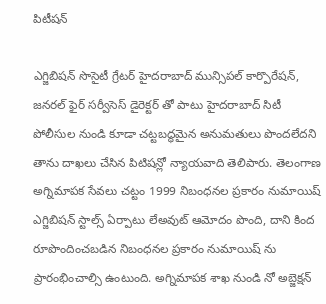పిటీషన్

ఎగ్జిబిషన్ సొసైటీ గ్రేటర్ హైదరాబాద్ మున్సిపల్ కార్పొరేషన్, జనరల్ ఫైర్ సర్వీసెస్ డైరెక్టర్ తో పాటు హైదరాబాద్ సిటీ పోలీసుల నుండి కూడా చట్టబద్ధమైన అనుమతులు పొందలేదని తాను దాఖలు చేసిన పిటిషన్లో న్యాయవాది తెలిపారు. తెలంగాణ అగ్నిమాపక సేవలు చట్టం 1999 నిబంధనల ప్రకారం నుమాయిష్ ఎగ్జిబిషన్ స్టాల్స్ ఏర్పాటు లేఅవుట్ ఆమోదం పొంది, దాని కింద రూపొందించబడిన నిబంధనల ప్రకారం నుమాయిష్ ను ప్రారంభించాల్సి ఉంటుంది. అగ్నిమాపక శాఖ నుండి నో అబ్జెక్షన్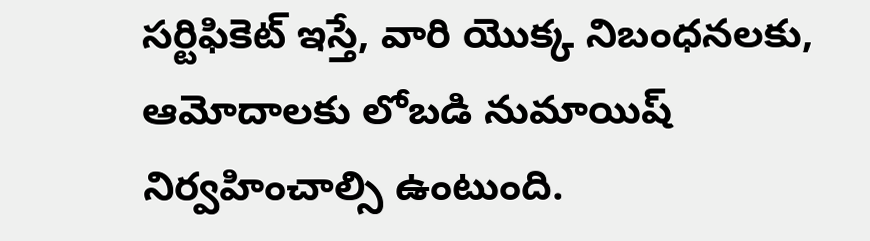సర్టిఫికెట్ ఇస్తే, వారి యొక్క నిబంధనలకు, ఆమోదాలకు లోబడి నుమాయిష్ నిర్వహించాల్సి ఉంటుంది.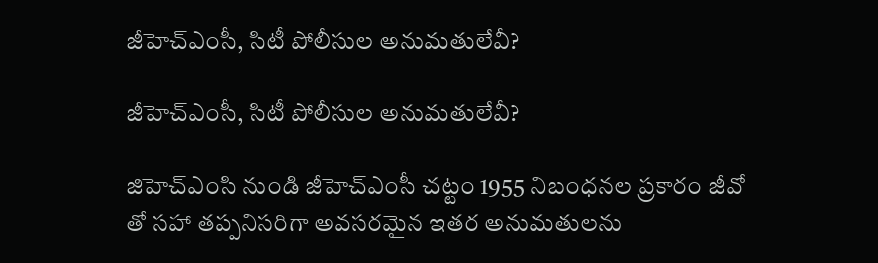జీహెచ్ఎంసీ, సిటీ పోలీసుల అనుమతులేవీ?

జీహెచ్ఎంసీ, సిటీ పోలీసుల అనుమతులేవీ?

జిహెచ్ఎంసి నుండి జీహెచ్ఎంసీ చట్టం 1955 నిబంధనల ప్రకారం జీవో తో సహా తప్పనిసరిగా అవసరమైన ఇతర అనుమతులను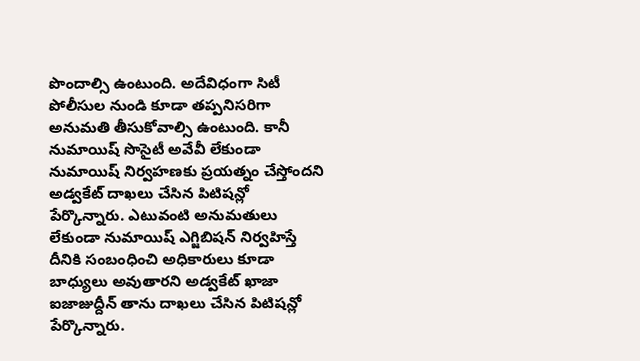పొందాల్సి ఉంటుంది. అదేవిధంగా సిటీ పోలీసుల నుండి కూడా తప్పనిసరిగా అనుమతి తీసుకోవాల్సి ఉంటుంది. కానీ నుమాయిష్ సొసైటీ అవేవీ లేకుండా నుమాయిష్ నిర్వహణకు ప్రయత్నం చేస్తోందని అడ్వకేట్ దాఖలు చేసిన పిటిషన్లో పేర్కొన్నారు. ఎటువంటి అనుమతులు లేకుండా నుమాయిష్ ఎగ్జిబిషన్ నిర్వహిస్తే దీనికి సంబంధించి అధికారులు కూడా బాధ్యులు అవుతారని అడ్వకేట్ ఖాజా ఐజాజుద్దీన్ తాను దాఖలు చేసిన పిటిషన్లో పేర్కొన్నారు.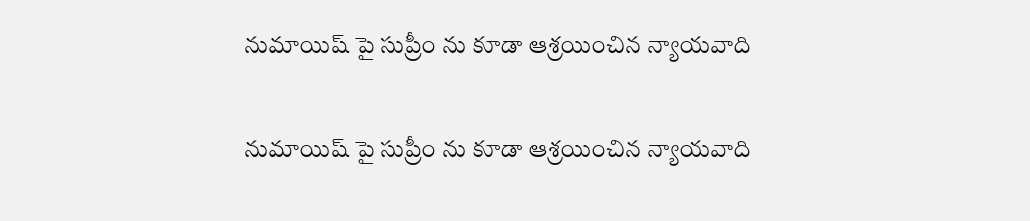నుమాయిష్ పై సుప్రీం ను కూడా ఆశ్రయించిన న్యాయవాది

నుమాయిష్ పై సుప్రీం ను కూడా ఆశ్రయించిన న్యాయవాది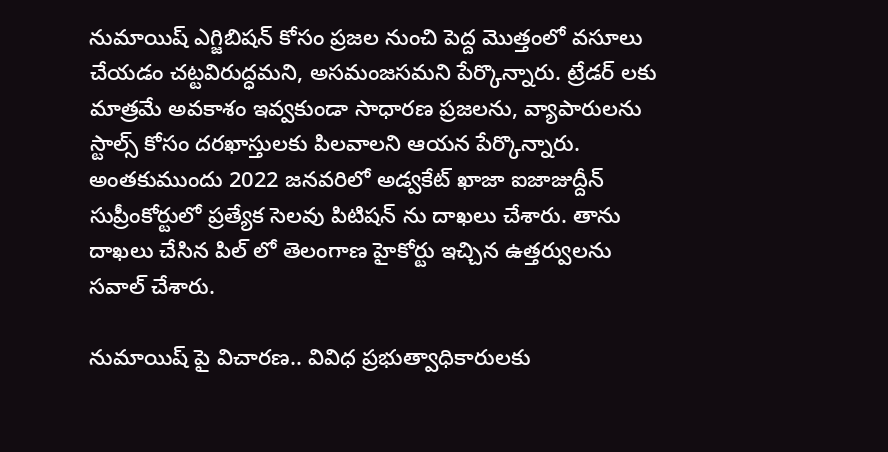నుమాయిష్ ఎగ్జిబిషన్ కోసం ప్రజల నుంచి పెద్ద మొత్తంలో వసూలు చేయడం చట్టవిరుద్ధమని, అసమంజసమని పేర్కొన్నారు. ట్రేడర్ లకు మాత్రమే అవకాశం ఇవ్వకుండా సాధారణ ప్రజలను, వ్యాపారులను స్టాల్స్ కోసం దరఖాస్తులకు పిలవాలని ఆయన పేర్కొన్నారు. అంతకుముందు 2022 జనవరిలో అడ్వకేట్ ఖాజా ఐజాజుద్దీన్ సుప్రీంకోర్టులో ప్రత్యేక సెలవు పిటిషన్ ను దాఖలు చేశారు. తాను దాఖలు చేసిన పిల్ లో తెలంగాణ హైకోర్టు ఇచ్చిన ఉత్తర్వులను సవాల్ చేశారు.

నుమాయిష్ పై విచారణ.. వివిధ ప్రభుత్వాధికారులకు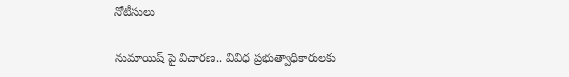నోటీసులు

నుమాయిష్ పై విచారణ.. వివిధ ప్రభుత్వాధికారులకు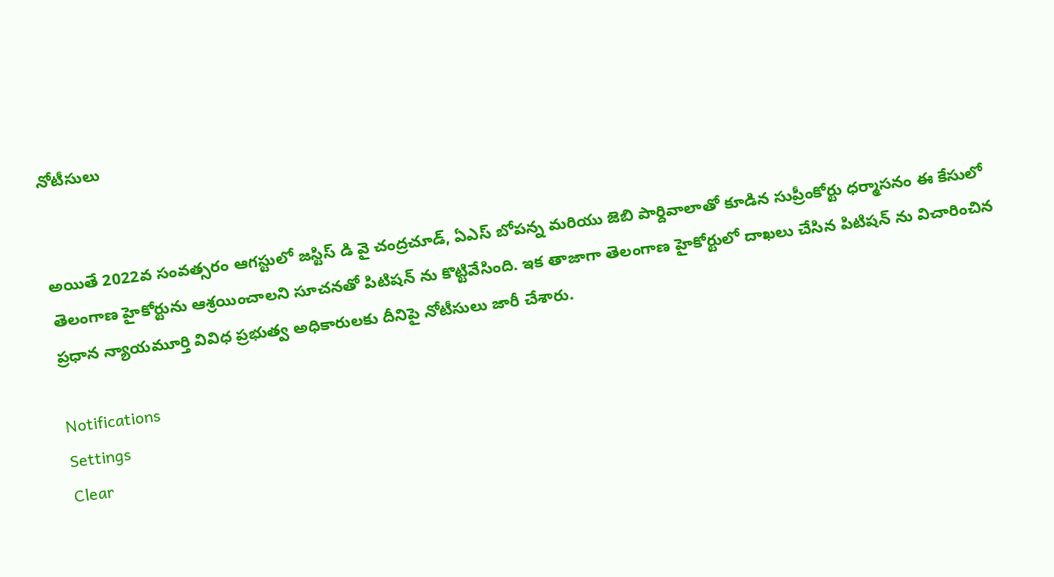నోటీసులు


అయితే 2022వ సంవత్సరం ఆగస్టులో జస్టిస్ డి వై చంద్రచూడ్, ఏఎస్ బోపన్న మరియు జెబి పార్దివాలాతో కూడిన సుప్రీంకోర్టు ధర్మాసనం ఈ కేసులో తెలంగాణ హైకోర్టును ఆశ్రయించాలని సూచనతో పిటిషన్ ను కొట్టివేసింది. ఇక తాజాగా తెలంగాణ హైకోర్టులో దాఖలు చేసిన పిటిషన్ ను విచారించిన ప్రధాన న్యాయమూర్తి వివిధ ప్రభుత్వ అధికారులకు దీనిపై నోటీసులు జారీ చేశారు.

Notifications
Settings
Clear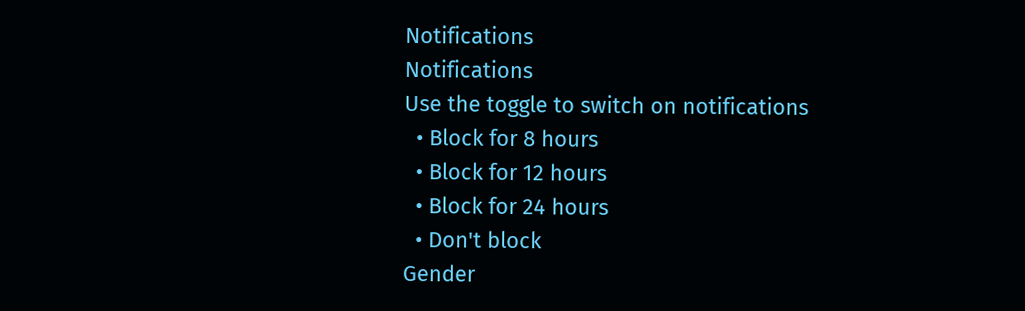Notifications
Notifications
Use the toggle to switch on notifications
  • Block for 8 hours
  • Block for 12 hours
  • Block for 24 hours
  • Don't block
Gender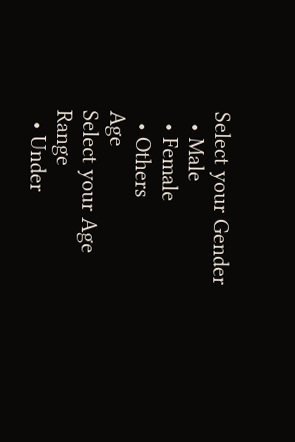Select your Gender
  • Male
  • Female
  • Others
Age
Select your Age Range
  • Under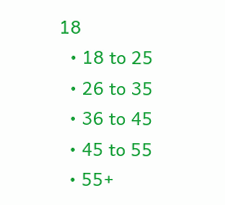18
  • 18 to 25
  • 26 to 35
  • 36 to 45
  • 45 to 55
  • 55+